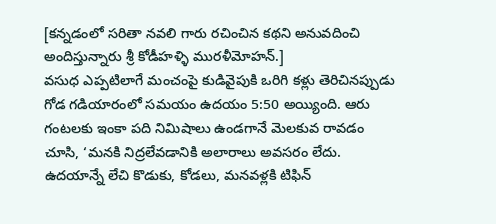[కన్నడంలో సరితా నవలి గారు రచించిన కథని అనువదించి అందిస్తున్నారు శ్రీ కోడీహళ్ళి మురళీమోహన్.]
వసుధ ఎప్పటిలాగే మంచంపై కుడివైపుకి ఒరిగి కళ్లు తెరిచినప్పుడు గోడ గడియారంలో సమయం ఉదయం 5:50 అయ్యింది. ఆరు గంటలకు ఇంకా పది నిమిషాలు ఉండగానే మెలకువ రావడం చూసి, ‘మనకి నిద్రలేవడానికి అలారాలు అవసరం లేదు. ఉదయాన్నే లేచి కొడుకు, కోడలు, మనవళ్లకి టిఫిన్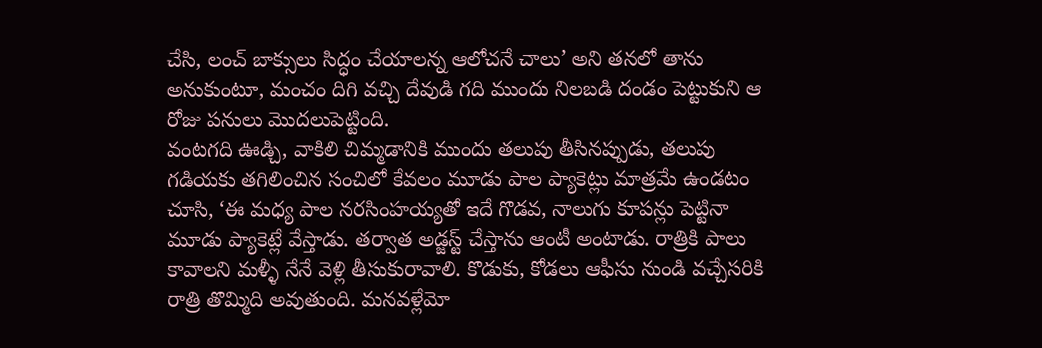చేసి, లంచ్ బాక్సులు సిద్ధం చేయాలన్న ఆలోచనే చాలు’ అని తనలో తాను అనుకుంటూ, మంచం దిగి వచ్చి దేవుడి గది ముందు నిలబడి దండం పెట్టుకుని ఆ రోజు పనులు మొదలుపెట్టింది.
వంటగది ఊడ్చి, వాకిలి చిమ్మడానికి ముందు తలుపు తీసినప్పుడు, తలుపు గడియకు తగిలించిన సంచిలో కేవలం మూడు పాల ప్యాకెట్లు మాత్రమే ఉండటం చూసి, ‘ఈ మధ్య పాల నరసింహయ్యతో ఇదే గొడవ, నాలుగు కూపన్లు పెట్టినా మూడు ప్యాకెట్లే వేస్తాడు. తర్వాత అడ్జస్ట్ చేస్తాను ఆంటీ అంటాడు. రాత్రికి పాలు కావాలని మళ్ళీ నేనే వెళ్లి తీసుకురావాలి. కొడుకు, కోడలు ఆఫీసు నుండి వచ్చేసరికి రాత్రి తొమ్మిది అవుతుంది. మనవళ్లేమో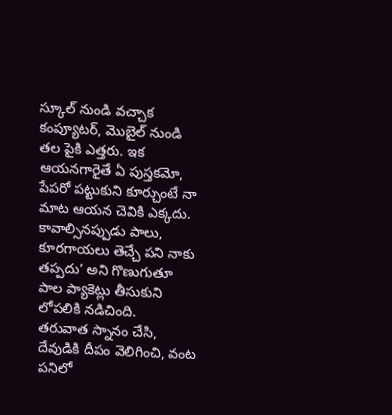స్కూల్ నుండి వచ్చాక కంప్యూటర్, మొబైల్ నుండి తల పైకి ఎత్తరు. ఇక ఆయనగారైతే ఏ పుస్తకమో, పేపరో పట్టుకుని కూర్చుంటే నా మాట ఆయన చెవికి ఎక్కదు. కావాల్సినప్పుడు పాలు, కూరగాయలు తెచ్చే పని నాకు తప్పదు’ అని గొణుగుతూ పాల ప్యాకెట్లు తీసుకుని లోపలికి నడిచింది.
తరువాత స్నానం చేసి, దేవుడికి దీపం వెలిగించి, వంట పనిలో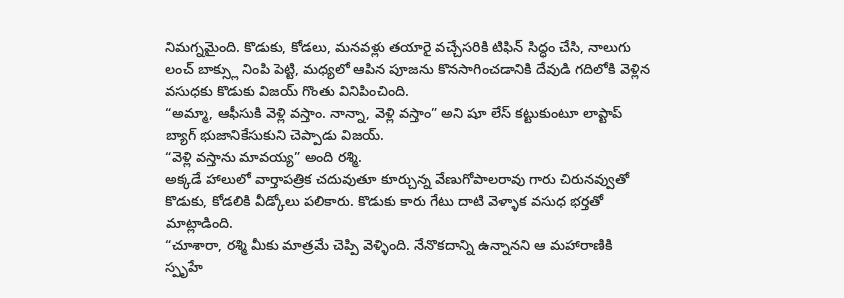నిమగ్నమైంది. కొడుకు, కోడలు, మనవళ్లు తయారై వచ్చేసరికి టిఫిన్ సిద్ధం చేసి, నాలుగు లంచ్ బాక్స్లు నింపి పెట్టి, మధ్యలో ఆపిన పూజను కొనసాగించడానికి దేవుడి గదిలోకి వెళ్లిన వసుధకు కొడుకు విజయ్ గొంతు వినిపించింది.
“అమ్మా, ఆఫీసుకి వెళ్లి వస్తాం. నాన్నా, వెళ్లి వస్తాం” అని షూ లేస్ కట్టుకుంటూ లాప్టాప్ బ్యాగ్ భుజానికేసుకుని చెప్పాడు విజయ్.
“వెళ్లి వస్తాను మావయ్య” అంది రశ్మి.
అక్కడే హాలులో వార్తాపత్రిక చదువుతూ కూర్చున్న వేణుగోపాలరావు గారు చిరునవ్వుతో కొడుకు, కోడలికి వీడ్కోలు పలికారు. కొడుకు కారు గేటు దాటి వెళ్ళాక వసుధ భర్తతో మాట్లాడింది.
“చూశారా, రశ్మి మీకు మాత్రమే చెప్పి వెళ్ళింది. నేనొకదాన్ని ఉన్నానని ఆ మహారాణికి స్పృహే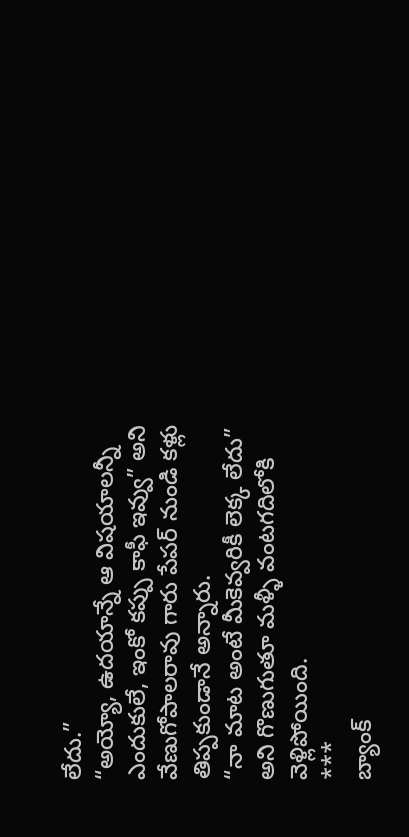లేదు.”
“అయ్యో, ఉదయాన్నే ఆ విషయాలన్నీ ఎందుకులే, ఇంకో కప్పు కాఫీ ఇవ్వు” అని వేణుగోపాలరావు గారు పేపర్ నుండి కళ్లు తిప్పకుండానే అన్నారు.
“నా మాట అంటే మీకెవ్వరికీ లెక్క లేదు” అని గొణుగుతూ మళ్ళీ వంటగదిలోకి వెళ్లిపోయింది.
***
బ్యాంక్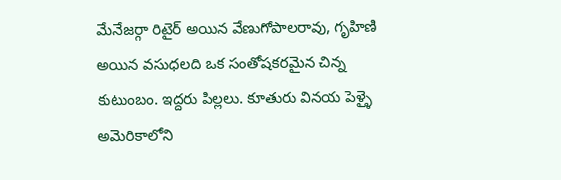మేనేజర్గా రిటైర్ అయిన వేణుగోపాలరావు, గృహిణి అయిన వసుధలది ఒక సంతోషకరమైన చిన్న కుటుంబం. ఇద్దరు పిల్లలు. కూతురు వినయ పెళ్ళై అమెరికాలోని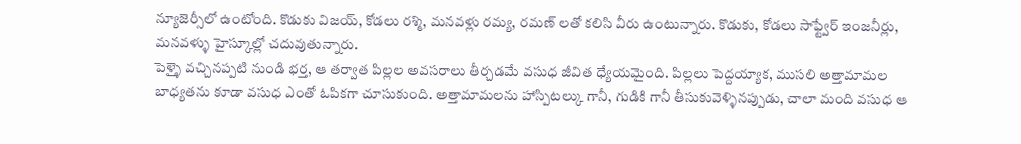న్యూజెర్సీలో ఉంటోంది. కొడుకు విజయ్, కోడలు రశ్మి, మనవళ్లు రమ్య, రమణ్ లతో కలిసి వీరు ఉంటున్నారు. కొడుకు, కోడలు సాఫ్ట్వేర్ ఇంజనీర్లు, మనవళ్ళు హైస్కూల్లో చదువుతున్నారు.
పెళ్ళై వచ్చినప్పటి నుండి భర్త, ఆ తర్వాత పిల్లల అవసరాలు తీర్చడమే వసుధ జీవిత ధ్యేయమైంది. పిల్లలు పెద్దయ్యాక, ముసలి అత్తామామల బాధ్యతను కూడా వసుధ ఎంతో ఓపికగా చూసుకుంది. అత్తామామలను హాస్పిటల్కు గానీ, గుడికి గానీ తీసుకువెళ్ళినప్పుడు, చాలా మంది వసుధ ఆ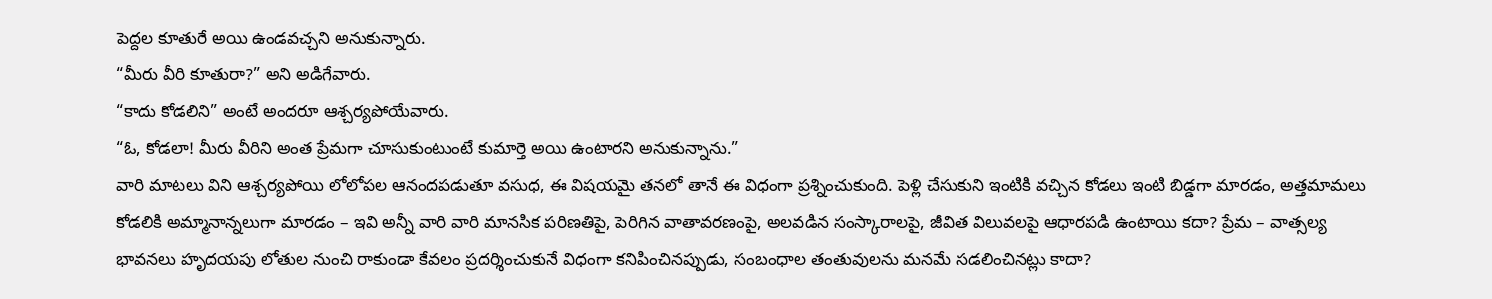పెద్దల కూతురే అయి ఉండవచ్చని అనుకున్నారు.
“మీరు వీరి కూతురా?” అని అడిగేవారు.
“కాదు కోడలిని” అంటే అందరూ ఆశ్చర్యపోయేవారు.
“ఓ, కోడలా! మీరు వీరిని అంత ప్రేమగా చూసుకుంటుంటే కుమార్తె అయి ఉంటారని అనుకున్నాను.”
వారి మాటలు విని ఆశ్చర్యపోయి లోలోపల ఆనందపడుతూ వసుధ, ఈ విషయమై తనలో తానే ఈ విధంగా ప్రశ్నించుకుంది. పెళ్లి చేసుకుని ఇంటికి వచ్చిన కోడలు ఇంటి బిడ్డగా మారడం, అత్తమామలు కోడలికి అమ్మానాన్నలుగా మారడం – ఇవి అన్నీ వారి వారి మానసిక పరిణతిపై, పెరిగిన వాతావరణంపై, అలవడిన సంస్కారాలపై, జీవిత విలువలపై ఆధారపడి ఉంటాయి కదా? ప్రేమ – వాత్సల్య భావనలు హృదయపు లోతుల నుంచి రాకుండా కేవలం ప్రదర్శించుకునే విధంగా కనిపించినప్పుడు, సంబంధాల తంతువులను మనమే సడలించినట్లు కాదా?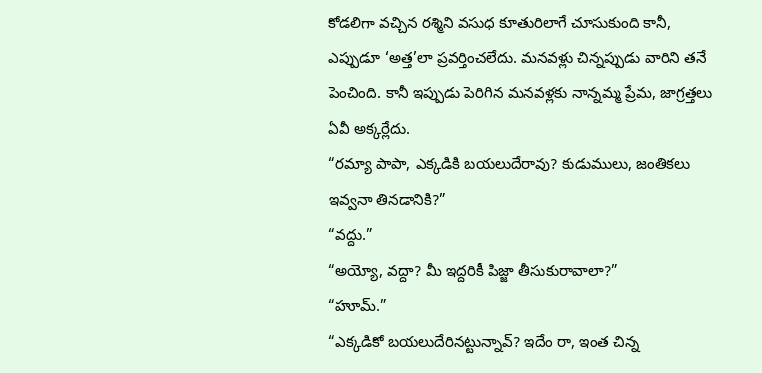కోడలిగా వచ్చిన రశ్మిని వసుధ కూతురిలాగే చూసుకుంది కానీ, ఎప్పుడూ ‘అత్త’లా ప్రవర్తించలేదు. మనవళ్లు చిన్నప్పుడు వారిని తనే పెంచింది. కానీ ఇప్పుడు పెరిగిన మనవళ్లకు నాన్నమ్మ ప్రేమ, జాగ్రత్తలు ఏవీ అక్కర్లేదు.
“రమ్యా పాపా, ఎక్కడికి బయలుదేరావు? కుడుములు, జంతికలు ఇవ్వనా తినడానికి?”
“వద్దు.”
“అయ్యో, వద్దా? మీ ఇద్దరికీ పిజ్జా తీసుకురావాలా?”
“హూమ్.”
“ఎక్కడికో బయలుదేరినట్టున్నావ్? ఇదేం రా, ఇంత చిన్న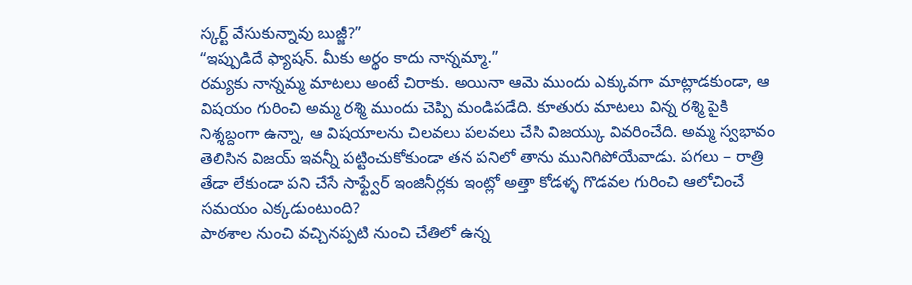స్కర్ట్ వేసుకున్నావు బుజ్జీ?”
“ఇప్పుడిదే ఫ్యాషన్. మీకు అర్థం కాదు నాన్నమ్మా.”
రమ్యకు నాన్నమ్మ మాటలు అంటే చిరాకు. అయినా ఆమె ముందు ఎక్కువగా మాట్లాడకుండా, ఆ విషయం గురించి అమ్మ రశ్మి ముందు చెప్పి మండిపడేది. కూతురు మాటలు విన్న రశ్మి పైకి నిశ్శబ్దంగా ఉన్నా, ఆ విషయాలను చిలవలు పలవలు చేసి విజయ్కు వివరించేది. అమ్మ స్వభావం తెలిసిన విజయ్ ఇవన్నీ పట్టించుకోకుండా తన పనిలో తాను మునిగిపోయేవాడు. పగలు – రాత్రి తేడా లేకుండా పని చేసే సాఫ్ట్వేర్ ఇంజినీర్లకు ఇంట్లో అత్తా కోడళ్ళ గొడవల గురించి ఆలోచించే సమయం ఎక్కడుంటుంది?
పాఠశాల నుంచి వచ్చినప్పటి నుంచి చేతిలో ఉన్న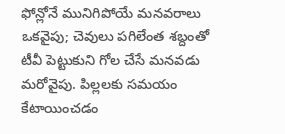ఫోన్లోనే మునిగిపోయే మనవరాలు ఒకవైపు; చెవులు పగిలేంత శబ్దంతో టీవీ పెట్టుకుని గోల చేసే మనవడు మరోవైపు. పిల్లలకు సమయం కేటాయించడం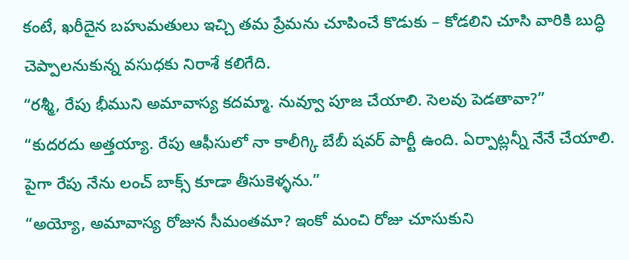కంటే, ఖరీదైన బహుమతులు ఇచ్చి తమ ప్రేమను చూపించే కొడుకు – కోడలిని చూసి వారికి బుద్ధి చెప్పాలనుకున్న వసుధకు నిరాశే కలిగేది.
“రశ్మీ, రేపు భీముని అమావాస్య కదమ్మా. నువ్వూ పూజ చేయాలి. సెలవు పెడతావా?”
“కుదరదు అత్తయ్యా. రేపు ఆఫీసులో నా కాలీగ్కి బేబీ షవర్ పార్టీ ఉంది. ఏర్పాట్లన్నీ నేనే చేయాలి. పైగా రేపు నేను లంచ్ బాక్స్ కూడా తీసుకెళ్ళను.”
“అయ్యో, అమావాస్య రోజున సీమంతమా? ఇంకో మంచి రోజు చూసుకుని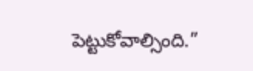పెట్టుకోవాల్సింది.”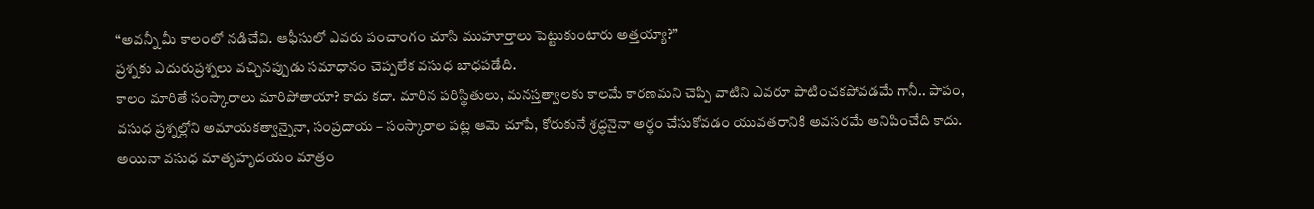“అవన్నీ మీ కాలంలో నడిచేవి. ఆఫీసులో ఎవరు పంచాంగం చూసి ముహూర్తాలు పెట్టుకుంటారు అత్తయ్యా?”
ప్రశ్నకు ఎదురుప్రశ్నలు వచ్చినప్పుడు సమాధానం చెప్పలేక వసుధ బాధపడేది.
కాలం మారితే సంస్కారాలు మారిపోతాయా? కాదు కదా. మారిన పరిస్థితులు, మనస్తత్వాలకు కాలమే కారణమని చెప్పి వాటిని ఎవరూ పాటించకపోవడమే గానీ.. పాపం, వసుధ ప్రశ్నల్లోని అమాయకత్వాన్నైనా, సంప్రదాయ – సంస్కారాల పట్ల ఆమె చూపే, కోరుకునే శ్రద్ధనైనా అర్థం చేసుకోవడం యువతరానికి అవసరమే అనిపించేది కాదు.
అయినా వసుధ మాతృహృదయం మాత్రం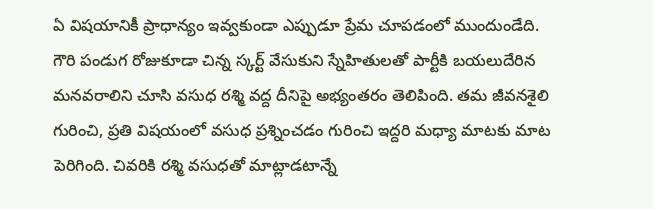ఏ విషయానికీ ప్రాధాన్యం ఇవ్వకుండా ఎప్పుడూ ప్రేమ చూపడంలో ముందుండేది.
గౌరి పండుగ రోజుకూడా చిన్న స్కర్ట్ వేసుకుని స్నేహితులతో పార్టీకి బయలుదేరిన మనవరాలిని చూసి వసుధ రశ్మి వద్ద దీనిపై అభ్యంతరం తెలిపింది. తమ జీవనశైలి గురించి, ప్రతి విషయంలో వసుధ ప్రశ్నించడం గురించి ఇద్దరి మధ్యా మాటకు మాట పెరిగింది. చివరికి రశ్మి వసుధతో మాట్లాడటాన్నే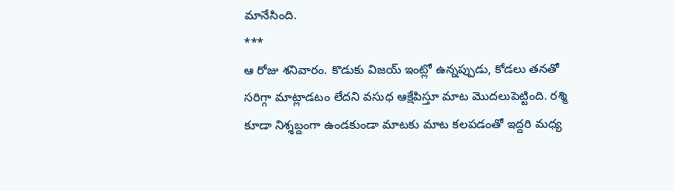మానేసింది.
***
ఆ రోజు శనివారం. కొడుకు విజయ్ ఇంట్లో ఉన్నప్పుడు, కోడలు తనతో సరిగ్గా మాట్లాడటం లేదని వసుధ ఆక్షేపిస్తూ మాట మొదలుపెట్టింది. రశ్మి కూడా నిశ్శబ్దంగా ఉండకుండా మాటకు మాట కలపడంతో ఇద్దరి మధ్య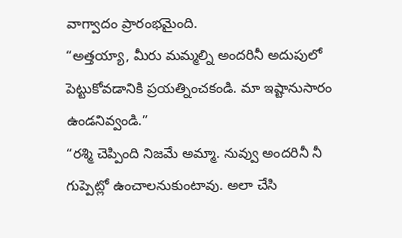వాగ్వాదం ప్రారంభమైంది.
“అత్తయ్యా, మీరు మమ్మల్ని అందరినీ అదుపులో పెట్టుకోవడానికి ప్రయత్నించకండి. మా ఇష్టానుసారం ఉండనివ్వండి.”
“రశ్మి చెప్పింది నిజమే అమ్మా. నువ్వు అందరినీ నీ గుప్పెట్లో ఉంచాలనుకుంటావు. అలా చేసి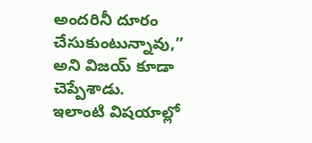అందరినీ దూరం చేసుకుంటున్నావు,” అని విజయ్ కూడా చెప్పేశాడు.
ఇలాంటి విషయాల్లో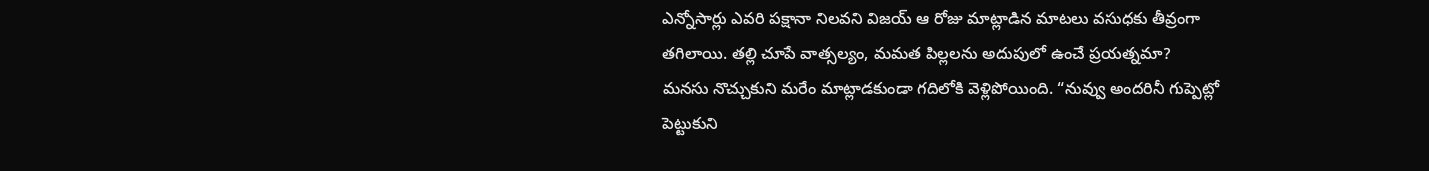ఎన్నోసార్లు ఎవరి పక్షానా నిలవని విజయ్ ఆ రోజు మాట్లాడిన మాటలు వసుధకు తీవ్రంగా తగిలాయి. తల్లి చూపే వాత్సల్యం, మమత పిల్లలను అదుపులో ఉంచే ప్రయత్నమా?
మనసు నొచ్చుకుని మరేం మాట్లాడకుండా గదిలోకి వెళ్లిపోయింది. “నువ్వు అందరినీ గుప్పెట్లో పెట్టుకుని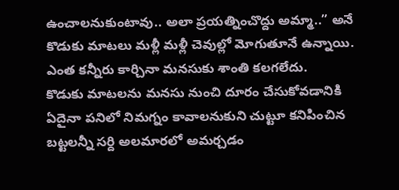ఉంచాలనుకుంటావు.. అలా ప్రయత్నించొద్దు అమ్మా..” అనే కొడుకు మాటలు మళ్లీ మళ్లీ చెవుల్లో మోగుతూనే ఉన్నాయి. ఎంత కన్నీరు కార్చినా మనసుకు శాంతి కలగలేదు.
కొడుకు మాటలను మనసు నుంచి దూరం చేసుకోవడానికి ఏదైనా పనిలో నిమగ్నం కావాలనుకుని చుట్టూ కనిపించిన బట్టలన్నీ సర్ది అలమారలో అమర్చడం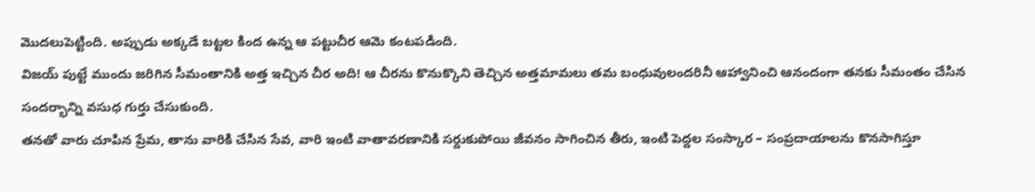మొదలుపెట్టింది. అప్పుడు అక్కడే బట్టల కింద ఉన్న ఆ పట్టుచీర ఆమె కంటపడింది.
విజయ్ పుట్టే ముందు జరిగిన సీమంతానికి అత్త ఇచ్చిన చీర అది! ఆ చీరను కొనుక్కొని తెచ్చిన అత్తమామలు తమ బంధువులందరినీ ఆహ్వానించి ఆనందంగా తనకు సీమంతం చేసిన సందర్భాన్ని వసుధ గుర్తు చేసుకుంది.
తనతో వారు చూపిన ప్రేమ, తాను వారికి చేసిన సేవ, వారి ఇంటి వాతావరణానికి సర్దుకుపోయి జీవనం సాగించిన తీరు, ఇంటి పెద్దల సంస్కార – సంప్రదాయాలను కొనసాగిస్తూ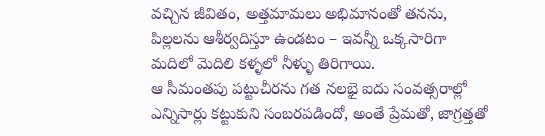వచ్చిన జీవితం, అత్తమామలు అభిమానంతో తనను, పిల్లలను ఆశీర్వదిస్తూ ఉండటం – ఇవన్నీ ఒక్కసారిగా మదిలో మెదిలి కళ్ళలో నీళ్ళు తిరిగాయి.
ఆ సీమంతపు పట్టుచీరను గత నలభై ఐదు సంవత్సరాల్లో ఎన్నిసార్లు కట్టుకుని సంబరపడిందో, అంతే ప్రేమతో, జాగ్రత్తతో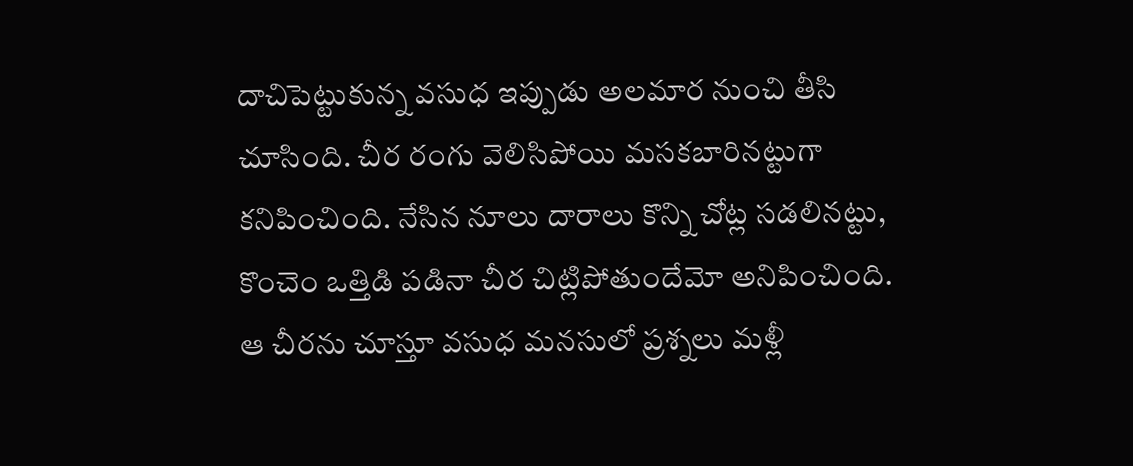దాచిపెట్టుకున్న వసుధ ఇప్పుడు అలమార నుంచి తీసి చూసింది. చీర రంగు వెలిసిపోయి మసకబారినట్టుగా కనిపించింది. నేసిన నూలు దారాలు కొన్ని చోట్ల సడలినట్టు, కొంచెం ఒత్తిడి పడినా చీర చిట్లిపోతుందేమో అనిపించింది.
ఆ చీరను చూస్తూ వసుధ మనసులో ప్రశ్నలు మళ్లీ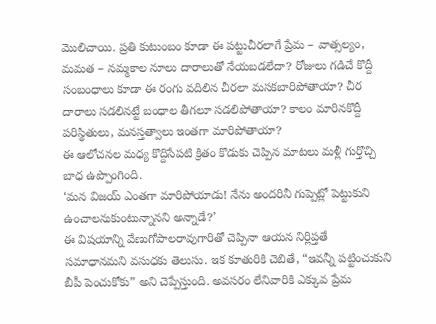మొలిచాయి. ప్రతి కుటుంబం కూడా ఈ పట్టుచీరలాగే ప్రేమ – వాత్సల్యం, మమత – నమ్మకాల నూలు దారాలుతో నేయబడలేదా? రోజులు గడిచే కొద్దీ సంబంధాలు కూడా ఈ రంగు వదిలిన చీరలా మసకబారిపోతాయా? చీర దారాలు సడలినట్టే బంధాల తీగలూ సడలిపోతాయా? కాలం మారినకొద్దీ పరిస్థితులు, మనస్తత్వాలు ఇంతగా మారిపోతాయా?
ఈ ఆలోచనల మధ్య కొద్దిసేపటి క్రితం కొడుకు చెప్పిన మాటలు మళ్లీ గుర్తొచ్చి బాధ ఉప్పొంగింది.
‘మన విజయ్ ఎంతగా మారిపోయాడు! నేను అందరినీ గుప్పెట్లో పెట్టుకుని ఉంచాలనుకుంటున్నానని అన్నాడే?’
ఈ విషయాన్ని వేణుగోపాలరావుగారితో చెప్పినా ఆయన నిర్లిప్తతే సమాధానమని వసుధకు తెలుసు. ఇక కూతురికి చెబితే, “ఇవన్నీ పట్టించుకుని బీపీ పెంచుకోకు” అని చెప్పేస్తుంది. అవసరం లేనివారికి ఎక్కువ ప్రేమ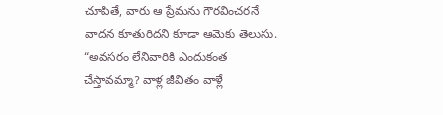చూపితే, వారు ఆ ప్రేమను గౌరవించరనే వాదన కూతురిదని కూడా ఆమెకు తెలుసు.
“అవసరం లేనివారికి ఎందుకంత చేస్తావమ్మా? వాళ్ల జీవితం వాళ్లే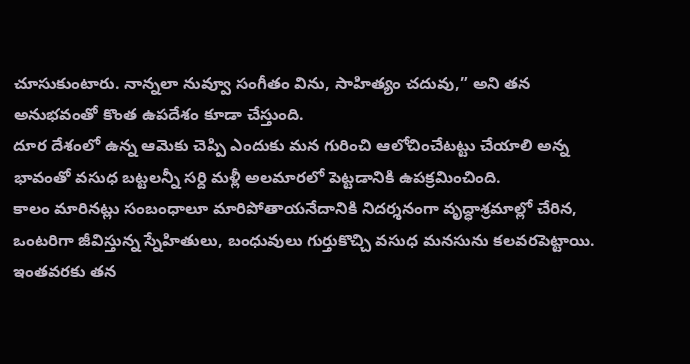చూసుకుంటారు. నాన్నలా నువ్వూ సంగీతం విను, సాహిత్యం చదువు,” అని తన అనుభవంతో కొంత ఉపదేశం కూడా చేస్తుంది.
దూర దేశంలో ఉన్న ఆమెకు చెప్పి ఎందుకు మన గురించి ఆలోచించేటట్టు చేయాలి అన్న భావంతో వసుధ బట్టలన్నీ సర్ది మళ్లీ అలమారలో పెట్టడానికి ఉపక్రమించింది.
కాలం మారినట్లు సంబంధాలూ మారిపోతాయనేదానికి నిదర్శనంగా వృద్ధాశ్రమాల్లో చేరిన, ఒంటరిగా జీవిస్తున్న స్నేహితులు, బంధువులు గుర్తుకొచ్చి వసుధ మనసును కలవరపెట్టాయి. ఇంతవరకు తన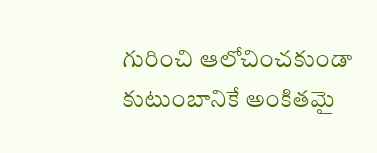గురించి ఆలోచించకుండా కుటుంబానికే అంకితమై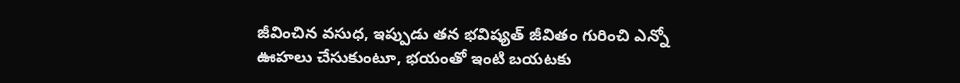జీవించిన వసుధ, ఇప్పుడు తన భవిష్యత్ జీవితం గురించి ఎన్నో ఊహలు చేసుకుంటూ, భయంతో ఇంటి బయటకు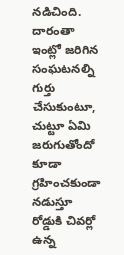నడిచింది.
దారంతా ఇంట్లో జరిగిన సంఘటనల్ని గుర్తు చేసుకుంటూ, చుట్టూ ఏమి జరుగుతోందో కూడా గ్రహించకుండా నడుస్తూ రోడ్డుకి చివర్లో ఉన్న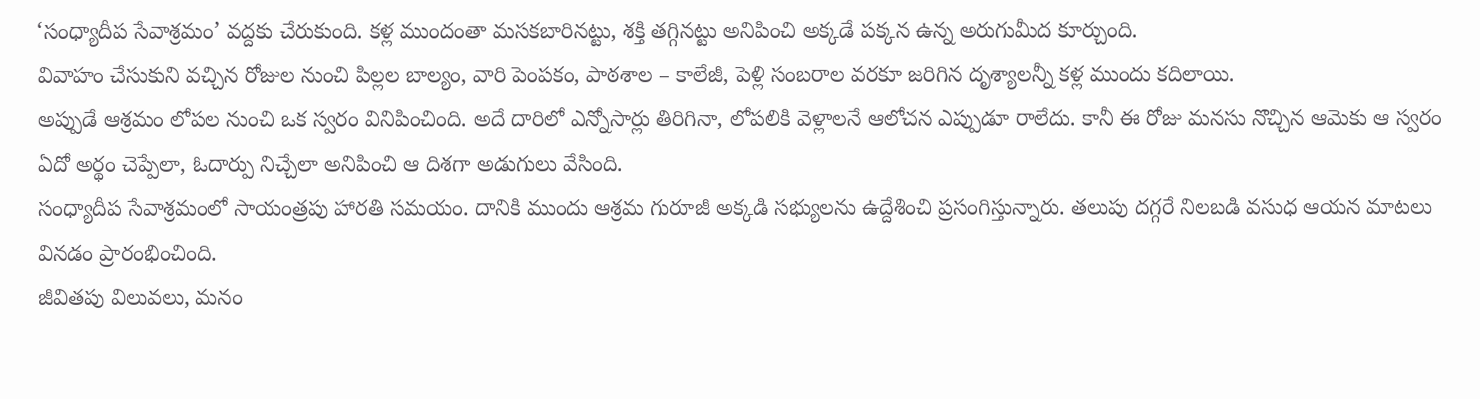‘సంధ్యాదీప సేవాశ్రమం’ వద్దకు చేరుకుంది. కళ్ల ముందంతా మసకబారినట్టు, శక్తి తగ్గినట్టు అనిపించి అక్కడే పక్కన ఉన్న అరుగుమీద కూర్చుంది.
వివాహం చేసుకుని వచ్చిన రోజుల నుంచి పిల్లల బాల్యం, వారి పెంపకం, పాఠశాల – కాలేజీ, పెళ్లి సంబరాల వరకూ జరిగిన దృశ్యాలన్నీ కళ్ల ముందు కదిలాయి.
అప్పుడే ఆశ్రమం లోపల నుంచి ఒక స్వరం వినిపించింది. అదే దారిలో ఎన్నోసార్లు తిరిగినా, లోపలికి వెళ్లాలనే ఆలోచన ఎప్పుడూ రాలేదు. కానీ ఈ రోజు మనసు నొచ్చిన ఆమెకు ఆ స్వరం ఏదో అర్థం చెప్పేలా, ఓదార్పు నిచ్చేలా అనిపించి ఆ దిశగా అడుగులు వేసింది.
సంధ్యాదీప సేవాశ్రమంలో సాయంత్రపు హారతి సమయం. దానికి ముందు ఆశ్రమ గురూజీ అక్కడి సభ్యులను ఉద్దేశించి ప్రసంగిస్తున్నారు. తలుపు దగ్గరే నిలబడి వసుధ ఆయన మాటలు వినడం ప్రారంభించింది.
జీవితపు విలువలు, మనం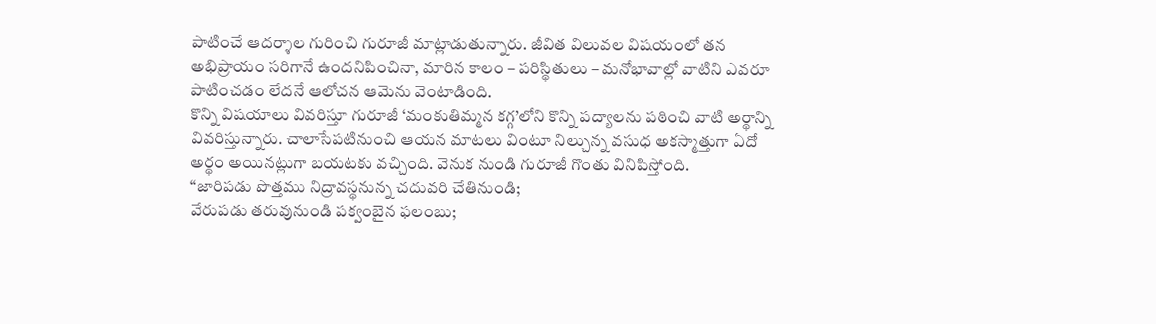పాటించే ఆదర్శాల గురించి గురూజీ మాట్లాడుతున్నారు. జీవిత విలువల విషయంలో తన అభిప్రాయం సరిగానే ఉందనిపించినా, మారిన కాలం – పరిస్థితులు – మనోభావాల్లో వాటిని ఎవరూ పాటించడం లేదనే ఆలోచన ఆమెను వెంటాడింది.
కొన్ని విషయాలు వివరిస్తూ గురూజీ ‘మంకుతిమ్మన కగ్గ’లోని కొన్ని పద్యాలను పఠించి వాటి అర్థాన్ని వివరిస్తున్నారు. చాలాసేపటినుంచి ఆయన మాటలు వింటూ నిల్చున్న వసుధ అకస్మాత్తుగా ఏదో అర్థం అయినట్లుగా బయటకు వచ్చింది. వెనుక నుండి గురూజీ గొంతు వినిపిస్తోంది.
“జారిపడు పొత్తము నిద్రావస్థనున్న చదువరి చేతినుండి;
వేరుపడు తరువునుండి పక్వంబైన ఫలంబు;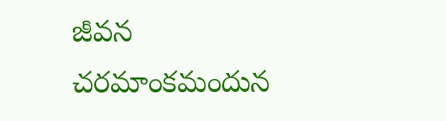జీవన
చరమాంకమందున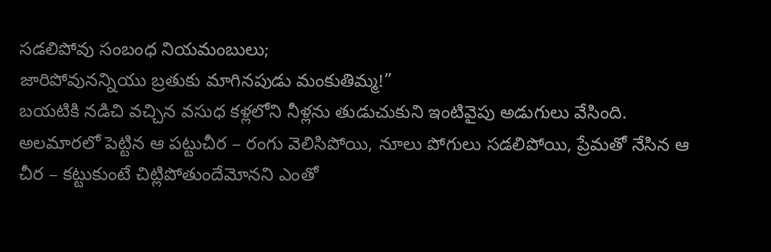సడలిపోవు సంబంధ నియమంబులు;
జారిపోవునన్నియు బ్రతుకు మాగినపుడు మంకుతిమ్మ!”
బయటికి నడిచి వచ్చిన వసుధ కళ్లలోని నీళ్లను తుడుచుకుని ఇంటివైపు అడుగులు వేసింది.
అలమారలో పెట్టిన ఆ పట్టుచీర – రంగు వెలిసిపోయి, నూలు పోగులు సడలిపోయి, ప్రేమతో నేసిన ఆ చీర – కట్టుకుంటే చిట్లిపోతుందేమోనని ఎంతో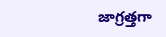జాగ్రత్తగా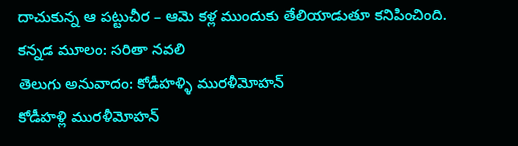దాచుకున్న ఆ పట్టుచీర – ఆమె కళ్ల ముందుకు తేలియాడుతూ కనిపించింది.
కన్నడ మూలం: సరితా నవలి
తెలుగు అనువాదం: కోడీహళ్ళి మురళీమోహన్
కోడీహళ్లి మురళీమోహన్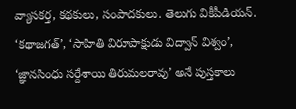వ్యాసకర్త, కథకులు, సంపాదకులు. తెలుగు వికీపీడియన్. ‘కథాజగత్’, ‘సాహితి విరూపాక్షుడు విద్వాన్ విశ్వం’, ‘జ్ఞానసింధు సర్దేశాయి తిరుమలరావు’ అనే పుస్తకాలు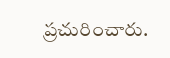ప్రచురించారు.